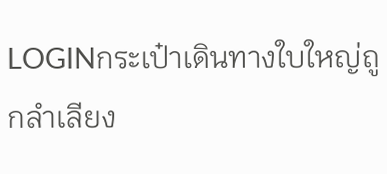LOGINกระเป๋าเดินทางใบใหญ่ถูกลำเลียง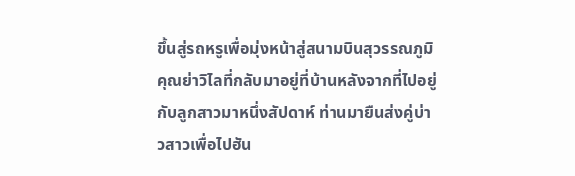ขึ้นสู่รถหรูเพื่อมุ่งหน้าสู่สนามบินสุวรรณภูมิ คุณย่าวิไลที่กลับมาอยู่ที่บ้านหลังจากที่ไปอยู่กับลูกสาวมาหนึ่งสัปดาห์ ท่านมายืนส่งคู่บ่าวสาวเพื่อไปฮัน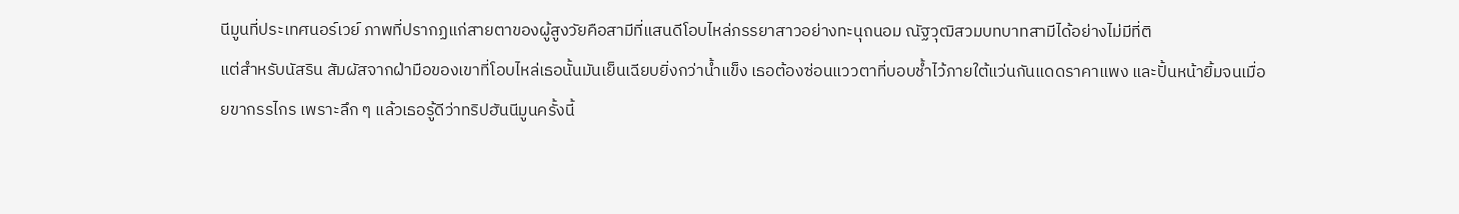นีมูนที่ประเทศนอร์เวย์ ภาพที่ปรากฏแก่สายตาของผู้สูงวัยคือสามีที่แสนดีโอบไหล่ภรรยาสาวอย่างทะนุถนอม ณัฐวุฒิสวมบทบาทสามีได้อย่างไม่มีที่ติ
แต่สำหรับนัสริน สัมผัสจากฝ่ามือของเขาที่โอบไหล่เธอนั้นมันเย็นเฉียบยิ่งกว่าน้ำแข็ง เธอต้องซ่อนแววตาที่บอบช้ำไว้ภายใต้แว่นกันแดดราคาแพง และปั้นหน้ายิ้มจนเมื่อยขากรรไกร เพราะลึก ๆ แล้วเธอรู้ดีว่าทริปฮันนีมูนครั้งนี้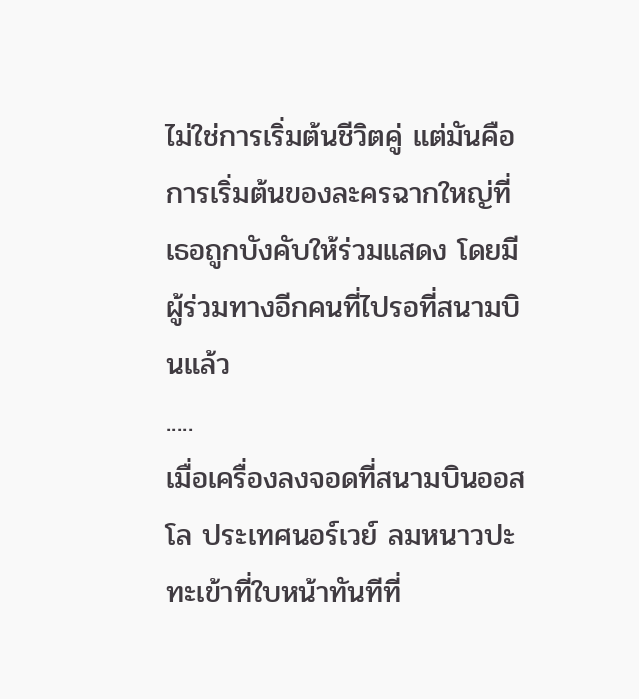ไม่ใช่การเริ่มต้นชีวิตคู่ แต่มันคือการเริ่มต้นของละครฉากใหญ่ที่เธอถูกบังคับให้ร่วมแสดง โดยมีผู้ร่วมทางอีกคนที่ไปรอที่สนามบินแล้ว
.....
เมื่อเครื่องลงจอดที่สนามบินออสโล ประเทศนอร์เวย์ ลมหนาวปะทะเข้าที่ใบหน้าทันทีที่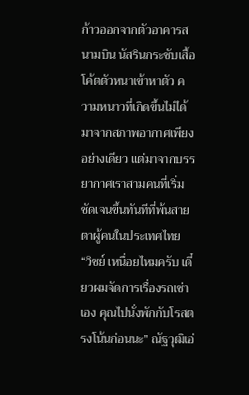ก้าวออกจากตัวอาคารสนามบิน นัสรินกระชับเสื้อโค้ตตัวหนาเข้าหาตัว ความหนาวที่เกิดขึ้นไม่ได้มาจากสภาพอากาศเพียงอย่างเดียว แต่มาจากบรรยากาศเราสามคนที่เริ่มชัดเจนขึ้นทันทีที่พ้นสายตาผู้คนในประเทศไทย
“วิชย์ เหนื่อยไหมครับ เดี๋ยวผมจัดการเรื่องรถเช่าเอง คุณไปนั่งพักกับโรสตรงโน้นก่อนนะ” ณัฐวุฒิเอ่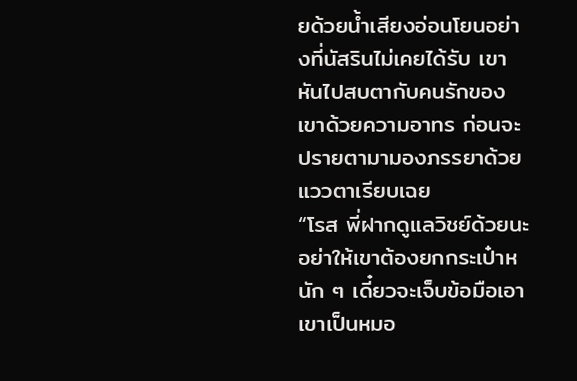ยด้วยน้ำเสียงอ่อนโยนอย่างที่นัสรินไม่เคยได้รับ เขาหันไปสบตากับคนรักของเขาด้วยความอาทร ก่อนจะปรายตามามองภรรยาด้วยแววตาเรียบเฉย
“โรส พี่ฝากดูแลวิชย์ด้วยนะ อย่าให้เขาต้องยกกระเป๋าหนัก ๆ เดี๋ยวจะเจ็บข้อมือเอา เขาเป็นหมอ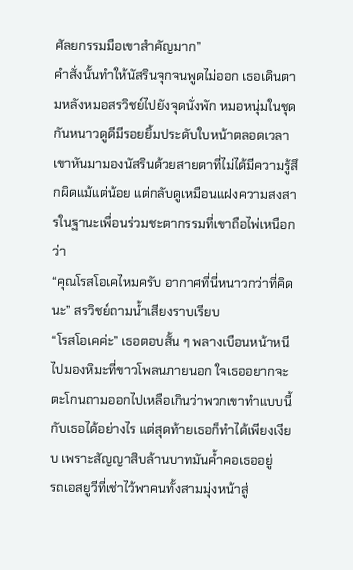ศัลยกรรมมือเขาสำคัญมาก”
คำสั่งนั้นทำให้นัสรินจุกจนพูดไม่ออก เธอเดินตามหลังหมอสรวิชย์ไปยังจุดนั่งพัก หมอหนุ่มในชุดกันหนาวดูดีมีรอยยิ้มประดับใบหน้าตลอดเวลา เขาหันมามองนัสรินด้วยสายตาที่ไม่ได้มีความรู้สึกผิดแม้แต่น้อย แต่กลับดูเหมือนแฝงความสงสารในฐานะเพื่อนร่วมชะตากรรมที่เขาถือไพ่เหนือกว่า
“คุณโรสโอเคไหมครับ อากาศที่นี่หนาวกว่าที่คิดนะ” สรวิชย์ถามน้ำเสียงราบเรียบ
“โรสโอเคค่ะ” เธอตอบสั้น ๆ พลางเบือนหน้าหนีไปมองหิมะที่ขาวโพลนภายนอก ใจเธออยากจะตะโกนถามออกไปเหลือเกินว่าพวกเขาทำแบบนี้กับเธอได้อย่างไร แต่สุดท้ายเธอก็ทำได้เพียงเงียบ เพราะสัญญาสิบล้านบาทมันค้ำคอเธออยู่
รถเอสยูวีที่เช่าไว้พาคนทั้งสามมุ่งหน้าสู่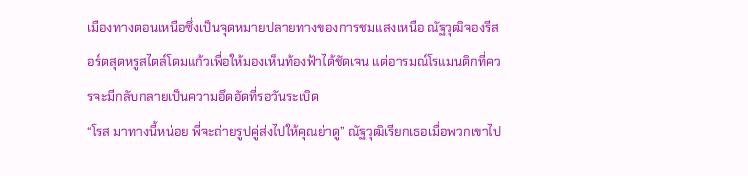เมืองทางตอนเหนือซึ่งเป็นจุดหมายปลายทางของการชมแสงเหนือ ณัฐวุฒิจองรีสอร์ตสุดหรูสไตล์โดมแก้วเพื่อให้มองเห็นท้องฟ้าได้ชัดเจน แต่อารมณ์โรแมนติกที่ควรจะมีกลับกลายเป็นความอึดอัดที่รอวันระเบิด
“โรส มาทางนี้หน่อย พี่จะถ่ายรูปคู่ส่งไปให้คุณย่าดู” ณัฐวุฒิเรียกเธอเมื่อพวกเขาไป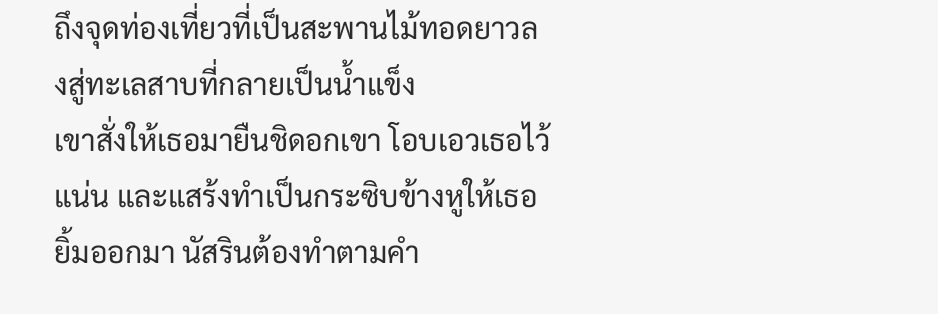ถึงจุดท่องเที่ยวที่เป็นสะพานไม้ทอดยาวลงสู่ทะเลสาบที่กลายเป็นน้ำแข็ง
เขาสั่งให้เธอมายืนชิดอกเขา โอบเอวเธอไว้แน่น และแสร้งทำเป็นกระซิบข้างหูให้เธอยิ้มออกมา นัสรินต้องทำตามคำ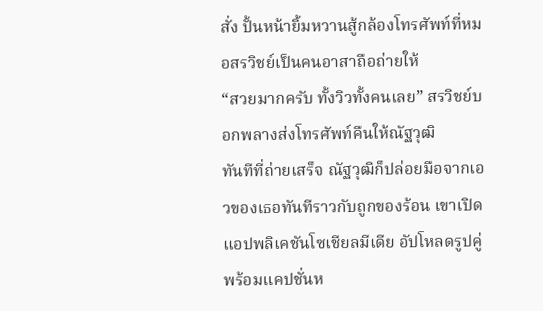สั่ง ปั้นหน้ายิ้มหวานสู้กล้องโทรศัพท์ที่หมอสรวิชย์เป็นคนอาสาถือถ่ายให้
“สวยมากครับ ทั้งวิวทั้งคนเลย” สรวิชย์บอกพลางส่งโทรศัพท์คืนให้ณัฐวุฒิ
ทันทีที่ถ่ายเสร็จ ณัฐวุฒิก็ปล่อยมือจากเอวของเธอทันทีราวกับถูกของร้อน เขาเปิดแอปพลิเคชันโซเชียลมีเดีย อัปโหลดรูปคู่พร้อมแคปชั่นห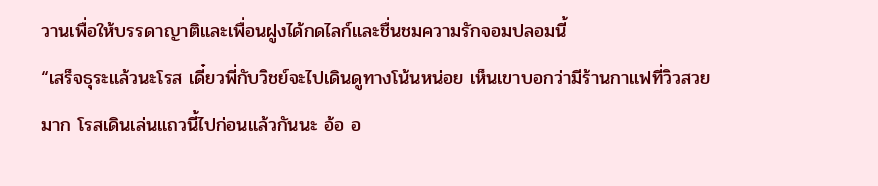วานเพื่อให้บรรดาญาติและเพื่อนฝูงได้กดไลก์และชื่นชมความรักจอมปลอมนี้
“เสร็จธุระแล้วนะโรส เดี๋ยวพี่กับวิชย์จะไปเดินดูทางโน้นหน่อย เห็นเขาบอกว่ามีร้านกาแฟที่วิวสวยมาก โรสเดินเล่นแถวนี้ไปก่อนแล้วกันนะ อ้อ อ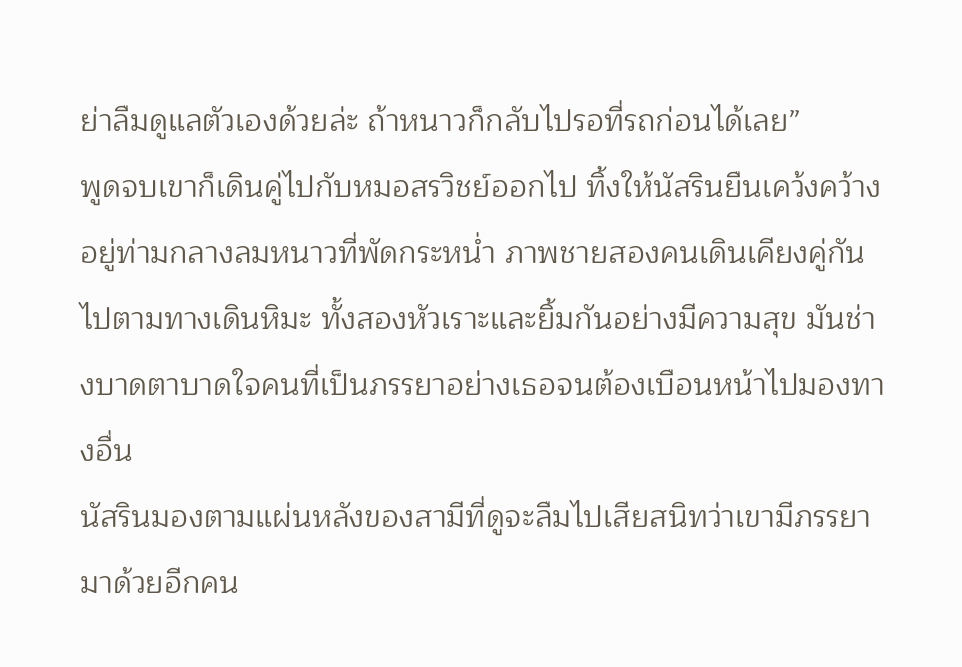ย่าลืมดูแลตัวเองด้วยล่ะ ถ้าหนาวก็กลับไปรอที่รถก่อนได้เลย”
พูดจบเขาก็เดินคู่ไปกับหมอสรวิชย์ออกไป ทิ้งให้นัสรินยืนเคว้งคว้างอยู่ท่ามกลางลมหนาวที่พัดกระหน่ำ ภาพชายสองคนเดินเคียงคู่กันไปตามทางเดินหิมะ ทั้งสองหัวเราะและยิ้มกันอย่างมีความสุข มันช่างบาดตาบาดใจคนที่เป็นภรรยาอย่างเธอจนต้องเบือนหน้าไปมองทางอื่น
นัสรินมองตามแผ่นหลังของสามีที่ดูจะลืมไปเสียสนิทว่าเขามีภรรยามาด้วยอีกคน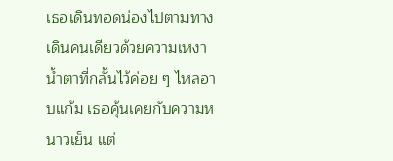เธอเดินทอดน่องไปตามทางเดินคนเดียวด้วยความเหงา น้ำตาที่กลั้นไว้ค่อย ๆ ไหลอาบแก้ม เธอคุ้นเคยกับความหนาวเย็น แต่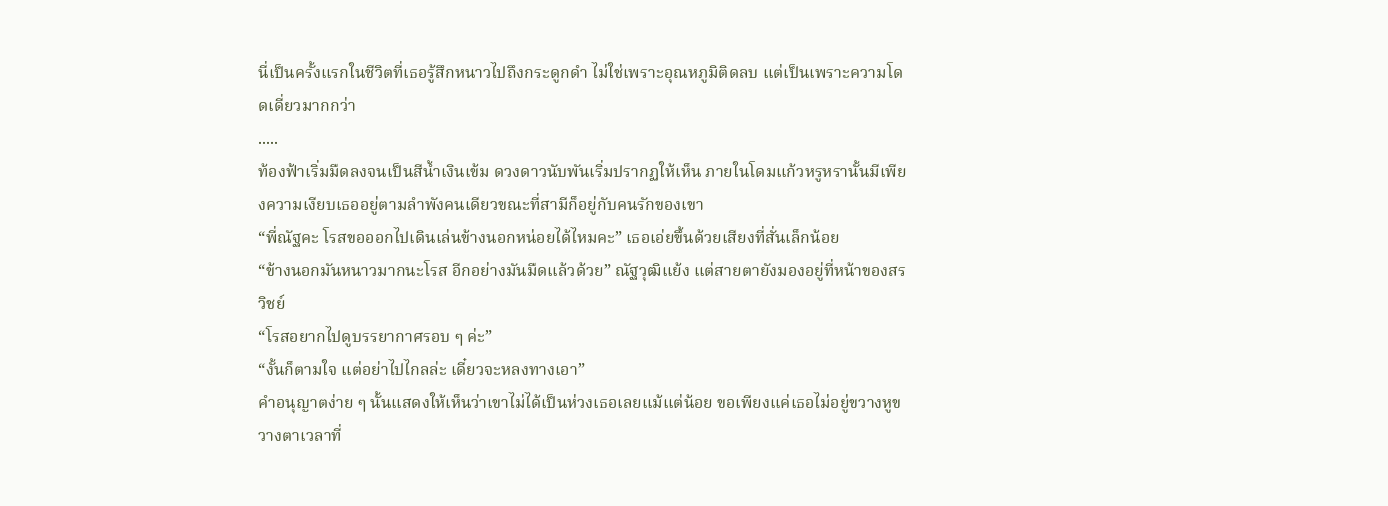นี่เป็นครั้งแรกในชีวิตที่เธอรู้สึกหนาวไปถึงกระดูกดำ ไม่ใช่เพราะอุณหภูมิติดลบ แต่เป็นเพราะความโดดเดี่ยวมากกว่า
.....
ท้องฟ้าเริ่มมืดลงจนเป็นสีน้ำเงินเข้ม ดวงดาวนับพันเริ่มปรากฏให้เห็น ภายในโดมแก้วหรูหรานั้นมีเพียงความเงียบเธออยู่ตามลำพังคนเดียวขณะที่สามีก็อยู่กับคนรักของเขา
“พี่ณัฐคะ โรสขอออกไปเดินเล่นข้างนอกหน่อยได้ไหมคะ” เธอเอ่ยขึ้นด้วยเสียงที่สั่นเล็กน้อย
“ข้างนอกมันหนาวมากนะโรส อีกอย่างมันมืดแล้วด้วย” ณัฐวุฒิแย้ง แต่สายตายังมองอยู่ที่หน้าของสรวิชย์
“โรสอยากไปดูบรรยากาศรอบ ๆ ค่ะ”
“งั้นก็ตามใจ แต่อย่าไปไกลล่ะ เดี๋ยวจะหลงทางเอา”
คำอนุญาตง่าย ๆ นั้นแสดงให้เห็นว่าเขาไม่ได้เป็นห่วงเธอเลยแม้แต่น้อย ขอเพียงแค่เธอไม่อยู่ขวางหูขวางตาเวลาที่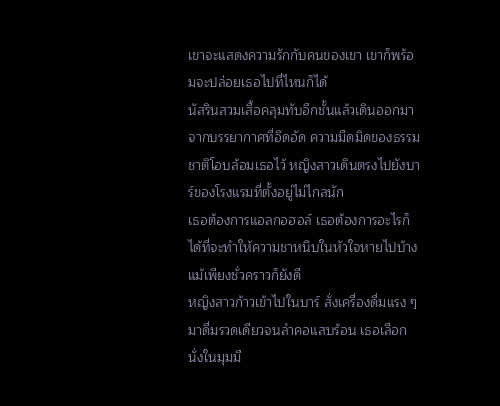เขาจะแสดงความรักกับคนของเขา เขาก็พร้อมจะปล่อยเธอไปที่ไหนก็ได้
นัสรินสวมเสื้อคลุมทับอีกชั้นแล้วเดินออกมาจากบรรยากาศที่อึดอัด ความมืดมิดของธรรมชาติโอบล้อมเธอไว้ หญิงสาวเดินตรงไปยังบาร์ของโรงแรมที่ตั้งอยู่ไม่ไกลนัก
เธอต้องการแอลกอฮอล์ เธอต้องการอะไรก็ได้ที่จะทำให้ความชาหนึบในหัวใจหายไปบ้าง แม้เพียงชั่วคราวก็ยังดี
หญิงสาวก้าวเข้าไปในบาร์ สั่งเครื่องดื่มแรง ๆ มาดื่มรวดเดียวจนลำคอแสบร้อน เธอเลือกนั่งในมุมมื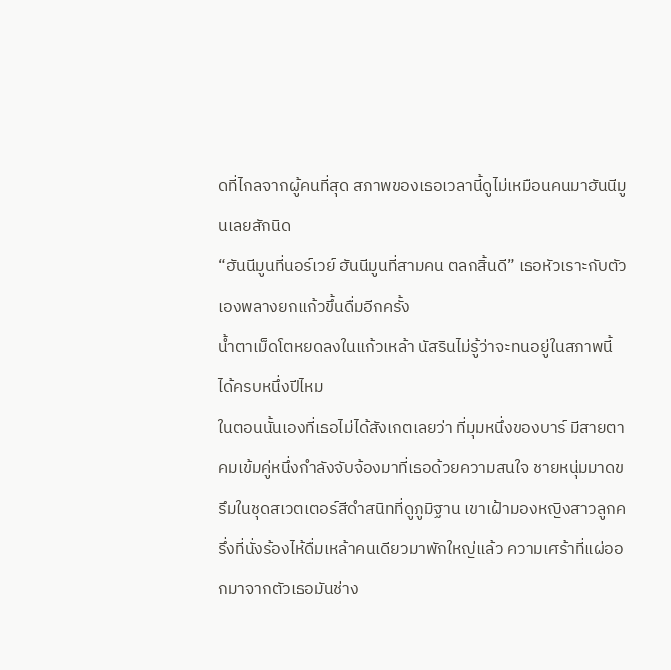ดที่ไกลจากผู้คนที่สุด สภาพของเธอเวลานี้ดูไม่เหมือนคนมาฮันนีมูนเลยสักนิด
“ฮันนีมูนที่นอร์เวย์ ฮันนีมูนที่สามคน ตลกสิ้นดี” เธอหัวเราะกับตัวเองพลางยกแก้วขึ้นดื่มอีกครั้ง
น้ำตาเม็ดโตหยดลงในแก้วเหล้า นัสรินไม่รู้ว่าจะทนอยู่ในสภาพนี้ได้ครบหนึ่งปีไหม
ในตอนนั้นเองที่เธอไม่ได้สังเกตเลยว่า ที่มุมหนึ่งของบาร์ มีสายตาคมเข้มคู่หนึ่งกำลังจับจ้องมาที่เธอด้วยความสนใจ ชายหนุ่มมาดขรึมในชุดสเวตเตอร์สีดำสนิทที่ดูภูมิฐาน เขาเฝ้ามองหญิงสาวลูกครึ่งที่นั่งร้องไห้ดื่มเหล้าคนเดียวมาพักใหญ่แล้ว ความเศร้าที่แผ่ออกมาจากตัวเธอมันช่าง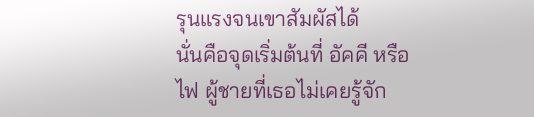รุนแรงจนเขาสัมผัสได้
นั่นคือจุดเริ่มต้นที่ อัคคี หรือ ไฟ ผู้ชายที่เธอไม่เคยรู้จัก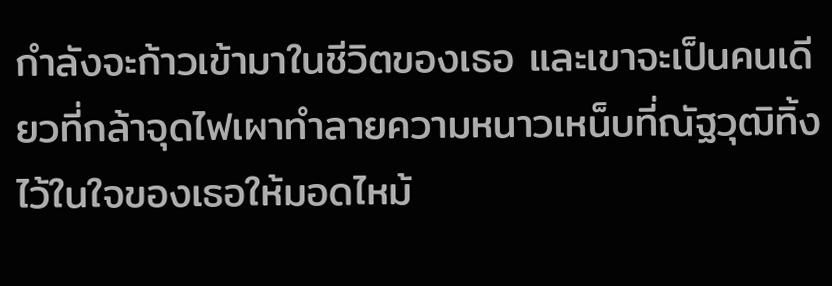กำลังจะก้าวเข้ามาในชีวิตของเธอ และเขาจะเป็นคนเดียวที่กล้าจุดไฟเผาทำลายความหนาวเหน็บที่ณัฐวุฒิทิ้งไว้ในใจของเธอให้มอดไหม้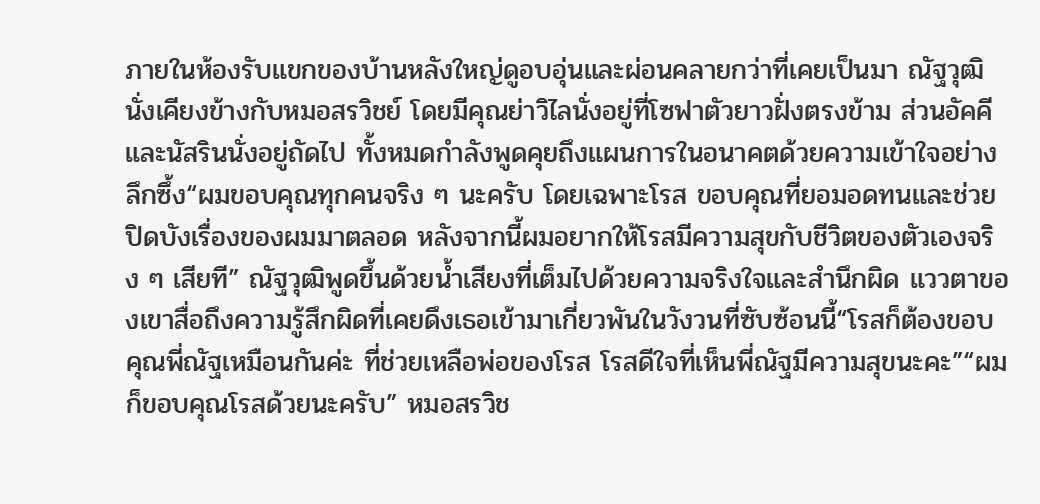ภายในห้องรับแขกของบ้านหลังใหญ่ดูอบอุ่นและผ่อนคลายกว่าที่เคยเป็นมา ณัฐวุฒินั่งเคียงข้างกับหมอสรวิชย์ โดยมีคุณย่าวิไลนั่งอยู่ที่โซฟาตัวยาวฝั่งตรงข้าม ส่วนอัคคีและนัสรินนั่งอยู่ถัดไป ทั้งหมดกำลังพูดคุยถึงแผนการในอนาคตด้วยความเข้าใจอย่างลึกซึ้ง“ผมขอบคุณทุกคนจริง ๆ นะครับ โดยเฉพาะโรส ขอบคุณที่ยอมอดทนและช่วยปิดบังเรื่องของผมมาตลอด หลังจากนี้ผมอยากให้โรสมีความสุขกับชีวิตของตัวเองจริง ๆ เสียที” ณัฐวุฒิพูดขึ้นด้วยน้ำเสียงที่เต็มไปด้วยความจริงใจและสำนึกผิด แววตาของเขาสื่อถึงความรู้สึกผิดที่เคยดึงเธอเข้ามาเกี่ยวพันในวังวนที่ซับซ้อนนี้“โรสก็ต้องขอบคุณพี่ณัฐเหมือนกันค่ะ ที่ช่วยเหลือพ่อของโรส โรสดีใจที่เห็นพี่ณัฐมีความสุขนะคะ”“ผมก็ขอบคุณโรสด้วยนะครับ” หมอสรวิช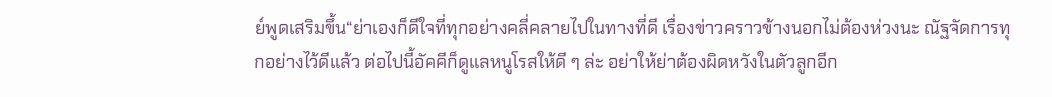ย์พูดเสริมขึ้น“ย่าเองก็ดีใจที่ทุกอย่างคลี่คลายไปในทางที่ดี เรื่องข่าวคราวข้างนอกไม่ต้องห่วงนะ ณัฐจัดการทุกอย่างไว้ดีแล้ว ต่อไปนี้อัคคีก็ดูแลหนูโรสให้ดี ๆ ล่ะ อย่าให้ย่าต้องผิดหวังในตัวลูกอีก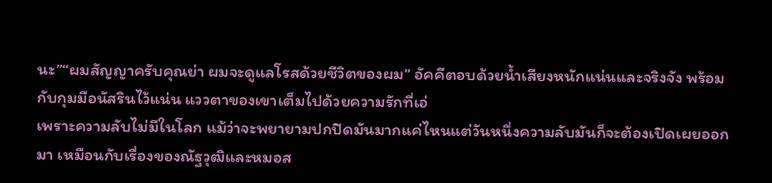นะ”“ผมสัญญาครับคุณย่า ผมจะดูแลโรสด้วยชีวิตของผม” อัคคีตอบด้วยน้ำเสียงหนักแน่นและจริงจัง พร้อมกับกุมมือนัสรินไว้แน่น แววตาของเขาเต็มไปด้วยความรักที่เอ่
เพราะความลับไม่มีในโลก แม้ว่าจะพยายามปกปิดมันมากแค่ไหนแต่วันหนึ่งความลับมันก็จะต้องเปิดเผยออกมา เหมือนกับเรื่องของณัฐวุฒิและหมอส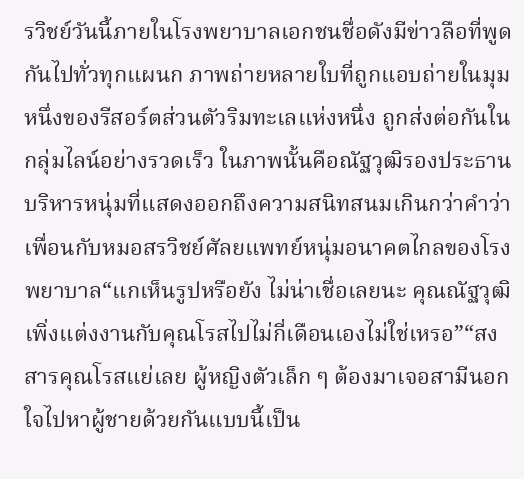รวิชย์วันนี้ภายในโรงพยาบาลเอกชนชื่อดังมีข่าวลือที่พูดกันไปทั่วทุกแผนก ภาพถ่ายหลายใบที่ถูกแอบถ่ายในมุมหนึ่งของรีสอร์ตส่วนตัวริมทะเลแห่งหนึ่ง ถูกส่งต่อกันในกลุ่มไลน์อย่างรวดเร็ว ในภาพนั้นคือณัฐวุฒิรองประธานบริหารหนุ่มที่แสดงออกถึงความสนิทสนมเกินกว่าคำว่าเพื่อนกับหมอสรวิชย์ศัลยแพทย์หนุ่มอนาคตไกลของโรงพยาบาล“แกเห็นรูปหรือยัง ไม่น่าเชื่อเลยนะ คุณณัฐวุฒิเพิ่งแต่งงานกับคุณโรสไปไม่กี่เดือนเองไม่ใช่เหรอ”“สงสารคุณโรสแย่เลย ผู้หญิงตัวเล็ก ๆ ต้องมาเจอสามีนอกใจไปหาผู้ชายด้วยกันแบบนี้เป็น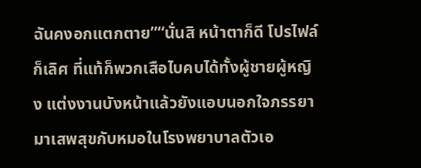ฉันคงอกแตกตาย”“นั่นสิ หน้าตาก็ดี โปรไฟล์ก็เลิศ ที่แท้ก็พวกเสือไบคบได้ทั้งผู้ชายผู้หญิง แต่งงานบังหน้าแล้วยังแอบนอกใจภรรยามาเสพสุขกับหมอในโรงพยาบาลตัวเอ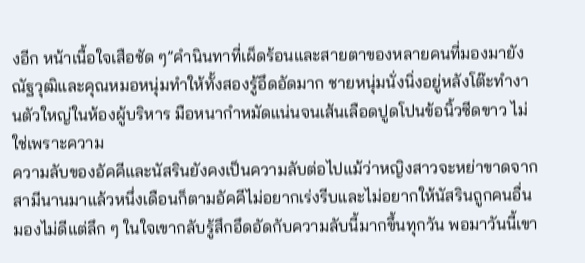งอีก หน้าเนื้อใจเสือชัด ๆ”คำนินทาที่เผ็ดร้อนและสายตาของหลายคนที่มองมายังณัฐวุฒิและคุณหมอหนุ่มทำให้ทั้งสองรู้อึดอัดมาก ชายหนุ่มนั่งนิ่งอยู่หลังโต๊ะทำงานตัวใหญ่ในห้องผู้บริหาร มือหนากำหมัดแน่นจนเส้นเลือดปูดโปนข้อนิ้วซีดขาว ไม่ใช่เพราะความ
ความลับของอัคคีและนัสรินยังคงเป็นความลับต่อไปแม้ว่าหญิงสาวจะหย่าขาดจากสามีนานมาแล้วหนึ่งเดือนก็ตามอัคคีไม่อยากเร่งรีบและไม่อยากให้นัสรินถูกคนอื่นมองไม่ดีแต่ลึก ๆ ในใจเขากลับรู้สึกอึดอัดกับความลับนี้มากขึ้นทุกวัน พอมาวันนี้เขา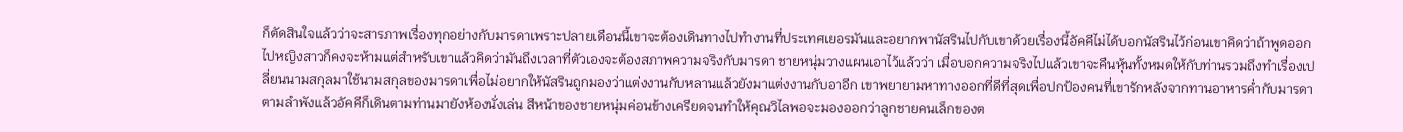ก็ตัดสินใจแล้วว่าจะสารภาพเรื่องทุกอย่างกับมารดาเพราะปลายเดือนนี้เขาจะต้องเดินทางไปทำงานที่ประเทศเยอรมันและอยากพานัสรินไปกับเขาด้วยเรื่องนี้อัคคีไม่ได้บอกนัสรินไว้ก่อนเขาคิดว่าถ้าพูดออกไปหญิงสาวก็คงจะห้ามแต่สำหรับเขาแล้วคิดว่ามันถึงเวลาที่ตัวเองจะต้องสภาพความจริงกับมารดา ชายหนุ่มวางแผนเอาไว้แล้วว่า เมื่อบอกความจริงไปแล้วเขาจะคืนหุ้นทั้งหมดให้กับท่านรวมถึงทำเรื่องเปลี่ยนนามสกุลมาใช้นามสกุลของมารดาเพื่อไม่อยากให้นัสรินถูกมองว่าแต่งงานกับหลานแล้วยังมาแต่งงานกับอาอีก เขาพยายามหาทางออกที่ดีที่สุดเพื่อปกป้องคนที่เขารักหลังจากทานอาหารค่ำกับมารดาตามลำพังแล้วอัคคีก็เดินตามท่านมายังห้องนั่งเล่น สีหน้าของชายหนุ่มค่อนข้างเครียดจนทำให้คุณวิไลพอจะมองออกว่าลูกชายคนเล็กของต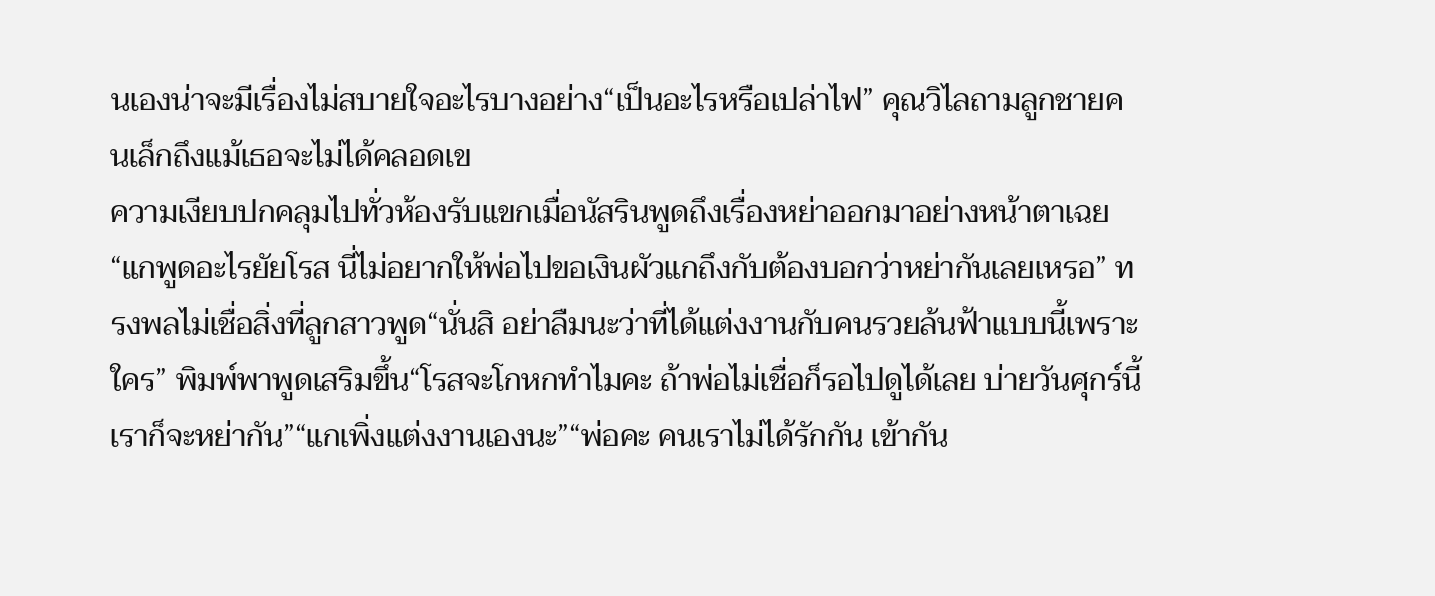นเองน่าจะมีเรื่องไม่สบายใจอะไรบางอย่าง“เป็นอะไรหรือเปล่าไฟ” คุณวิไลถามลูกชายคนเล็กถึงแม้เธอจะไม่ได้คลอดเข
ความเงียบปกคลุมไปทั่วห้องรับแขกเมื่อนัสรินพูดถึงเรื่องหย่าออกมาอย่างหน้าตาเฉย“แกพูดอะไรยัยโรส นี่ไม่อยากให้พ่อไปขอเงินผัวแกถึงกับต้องบอกว่าหย่ากันเลยเหรอ” ทรงพลไม่เชื่อสิ่งที่ลูกสาวพูด“นั่นสิ อย่าลืมนะว่าที่ได้แต่งงานกับคนรวยล้นฟ้าแบบนี้เพราะใคร” พิมพ์พาพูดเสริมขึ้น“โรสจะโกหกทำไมคะ ถ้าพ่อไม่เชื่อก็รอไปดูได้เลย บ่ายวันศุกร์นี้เราก็จะหย่ากัน”“แกเพิ่งแต่งงานเองนะ”“พ่อคะ คนเราไม่ได้รักกัน เข้ากัน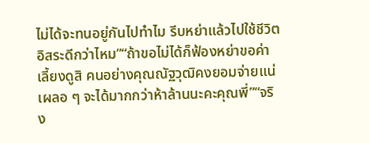ไม่ได้จะทนอยู่กันไปทำไม รีบหย่าแล้วไปใช้ชีวิตอิสระดีกว่าไหม”“ถ้าขอไม่ได้ก็ฟ้องหย่าขอค่าเลี้ยงดูสิ คนอย่างคุณณัฐวุฒิคงยอมจ่ายแน่ เผลอ ๆ จะได้มากกว่าห้าล้านนะคะคุณพี่”“จริง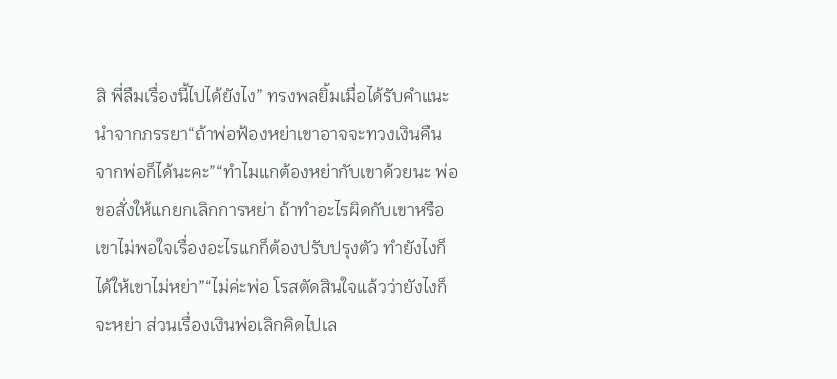สิ พี่ลืมเรื่องนี้ไปได้ยังไง” ทรงพลยิ้มเมื่อได้รับคำแนะนำจากภรรยา“ถ้าพ่อฟ้องหย่าเขาอาจจะทวงเงินคืนจากพ่อก็ได้นะคะ”“ทำไมแกต้องหย่ากับเขาด้วยนะ พ่อขอสั่งให้แกยกเลิกการหย่า ถ้าทำอะไรผิดกับเขาหรือเขาไม่พอใจเรื่องอะไรแกก็ต้องปรับปรุงตัว ทำยังไงก็ได้ให้เขาไม่หย่า”“ไม่ค่ะพ่อ โรสตัดสินใจแล้วว่ายังไงก็จะหย่า ส่วนเรื่องเงินพ่อเลิกคิดไปเล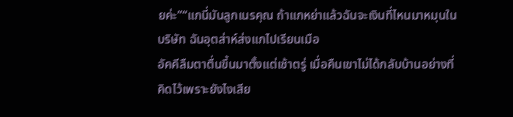ยค่ะ”“แกนี่มันลูกเนรคุณ ถ้าแกหย่าแล้วฉันจะเงินที่ไหนมาหมุนในบริษัท ฉันอุตส่าห์ส่งแกไปเรียนเมือ
อัคคีลืมตาตื่นขึ้นมาตั้งแต่เช้าตรู่ เมื่อคืนเขาไม่ได้กลับบ้านอย่างที่คิดไว้เพราะยังไงเสีย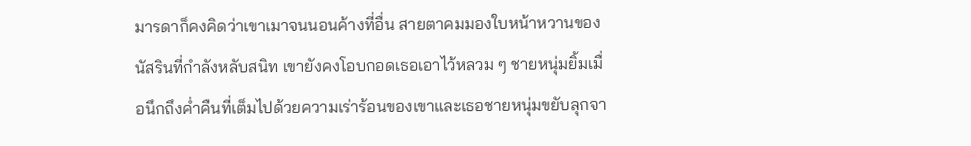มารดาก็คงคิดว่าเขาเมาจนนอนค้างที่อื่น สายตาคมมองใบหน้าหวานของนัสรินที่กำลังหลับสนิท เขายังคงโอบกอดเธอเอาไว้หลวม ๆ ชายหนุ่มยิ้มเมื่อนึกถึงค่ำคืนที่เต็มไปด้วยความเร่าร้อนของเขาและเธอชายหนุ่มขยับลุกจา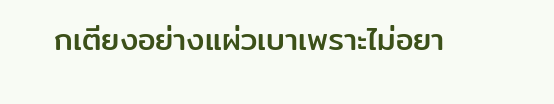กเตียงอย่างแผ่วเบาเพราะไม่อยา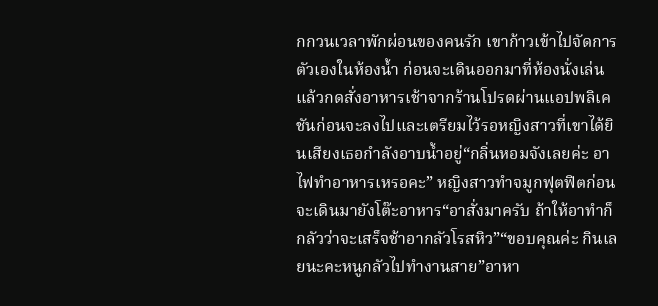กกวนเวลาพักผ่อนของคนรัก เขาก้าวเข้าไปจัดการตัวเองในห้องน้ำ ก่อนจะเดินออกมาที่ห้องนั่งเล่นแล้วกดสั่งอาหารเช้าจากร้านโปรดผ่านแอปพลิเคชันก่อนจะลงไปและเตรียมไว้รอหญิงสาวที่เขาได้ยินเสียงเธอกำลังอาบน้ำอยู่“กลิ่นหอมจังเลยค่ะ อาไฟทำอาหารเหรอคะ” หญิงสาวทำจมูกฟุตฟิตก่อนจะเดินมายังโต๊ะอาหาร“อาสั่งมาครับ ถ้าให้อาทำก็กลัวว่าจะเสร็จช้าอากลัวโรสหิว”“ขอบคุณค่ะ กินเลยนะคะหนูกลัวไปทำงานสาย”อาหา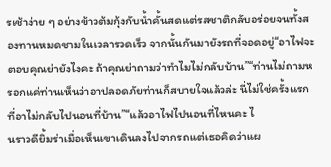รเช้าง่าย ๆ อย่างข้าวต้มกุ้งกับน้ำคั้นสดแต่รสชาติกลับอร่อยจนทั้งสองทานหมดชามในเวลารวดเร็ว จากนั้นกันมายังรถที่จอดอยู่“อาไฟจะตอบคุณย่ายังไงคะ ถ้าคุณย่าถามว่าทำไมไม่กลับบ้าน”“ท่านไม่ถามหรอกแค่ท่านเห็นว่าอาปลอดภัยท่านก็สบายใจแล้วล่ะ นี่ไม่ใช่ครั้งแรกที่อาไม่กลับไปนอนที่บ้าน”“แล้วอาไฟไปนอนที่ไหนคะ ไ
นราวดียิ้มร่าเมื่อเห็นเขาเดินลงไปจากรถแต่เธอคิดว่าแผ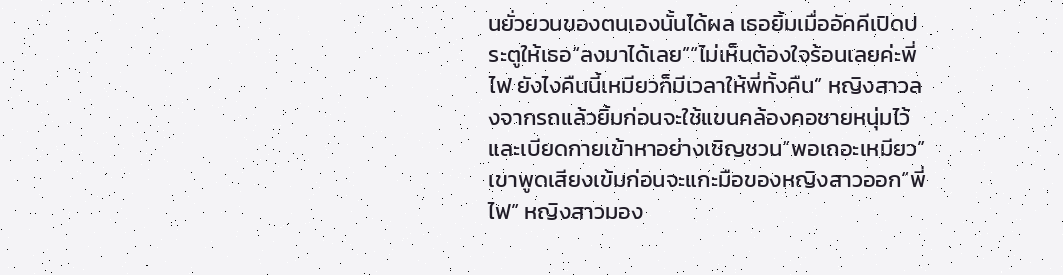นยั่วยวนของตนเองนั้นได้ผล เธอยิ้มเมื่ออัคคีเปิดประตูให้เธอ“ลงมาได้เลย”“ไม่เห็นต้องใจร้อนเลยค่ะพี่ไฟ ยังไงคืนนี้เหมียวก็มีเวลาให้พี่ทั้งคืน” หญิงสาวลงจากรถแล้วยิ้มก่อนจะใช้แขนคล้องคอชายหนุ่มไว้และเบียดกายเข้าหาอย่างเชิญชวน“พอเถอะเหมียว” เขาพูดเสียงเข้มก่อนจะแกะมือของหญิงสาวออก“พี่ไฟ” หญิงสาวมอง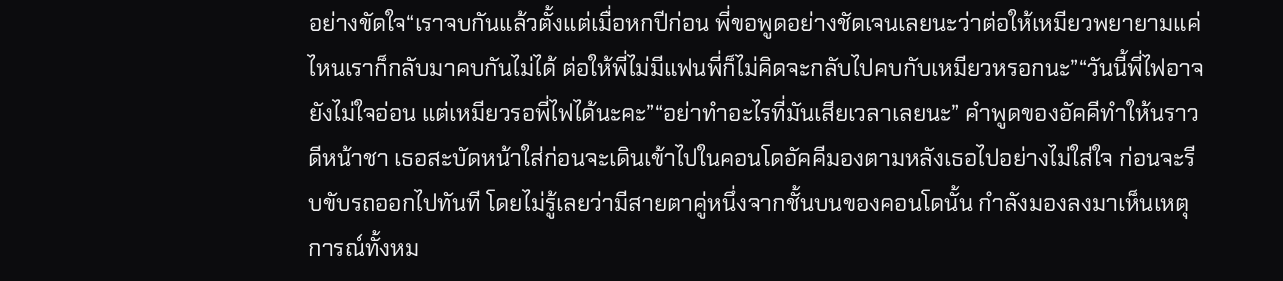อย่างขัดใจ“เราจบกันแล้วตั้งแต่เมื่อหกปีก่อน พี่ขอพูดอย่างชัดเจนเลยนะว่าต่อให้เหมียวพยายามแค่ไหนเราก็กลับมาคบกันไม่ได้ ต่อให้พี่ไม่มีแฟนพี่ก็ไม่คิดจะกลับไปคบกับเหมียวหรอกนะ”“วันนี้พี่ไฟอาจยังไม่ใจอ่อน แต่เหมียวรอพี่ไฟได้นะคะ”“อย่าทำอะไรที่มันเสียเวลาเลยนะ” คำพูดของอัคคีทำให้นราวดีหน้าชา เธอสะบัดหน้าใส่ก่อนจะเดินเข้าไปในคอนโดอัคคีมองตามหลังเธอไปอย่างไม่ใส่ใจ ก่อนจะรีบขับรถออกไปทันที โดยไม่รู้เลยว่ามีสายตาคู่หนึ่งจากชั้นบนของคอนโดนั้น กำลังมองลงมาเห็นเหตุการณ์ทั้งหม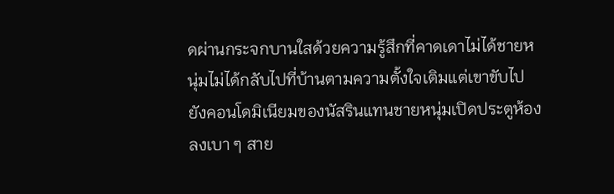ดผ่านกระจกบานใสด้วยความรู้สึกที่คาดเดาไม่ได้ชายหนุ่มไม่ได้กลับไปที่บ้านตามความตั้งใจเติมแต่เขาขับไปยังคอนโดมิเนียมของนัสรินแทนชายหนุ่มเปิดประตูห้องลงเบา ๆ สาย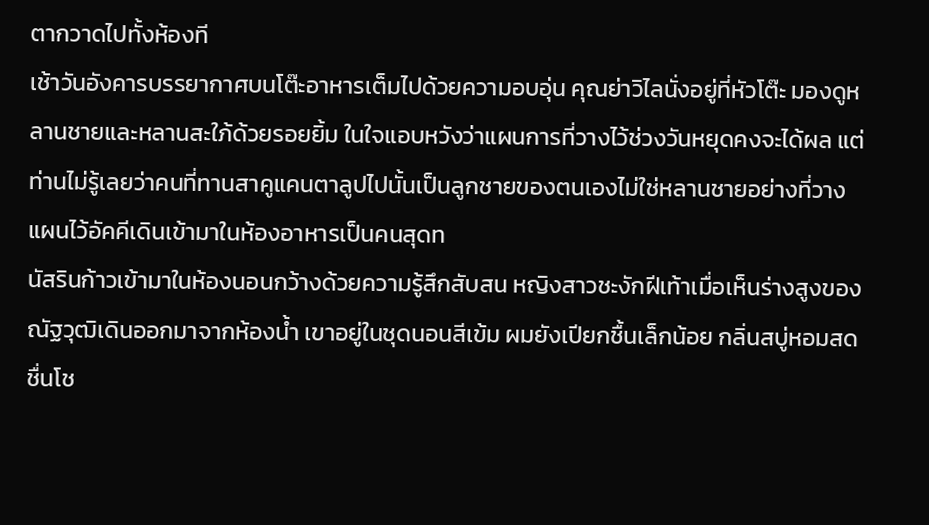ตากวาดไปทั้งห้องที
เช้าวันอังคารบรรยากาศบนโต๊ะอาหารเต็มไปด้วยความอบอุ่น คุณย่าวิไลนั่งอยู่ที่หัวโต๊ะ มองดูหลานชายและหลานสะใภ้ด้วยรอยยิ้ม ในใจแอบหวังว่าแผนการที่วางไว้ช่วงวันหยุดคงจะได้ผล แต่ท่านไม่รู้เลยว่าคนที่ทานสาคูแคนตาลูปไปนั้นเป็นลูกชายของตนเองไม่ใช่หลานชายอย่างที่วางแผนไว้อัคคีเดินเข้ามาในห้องอาหารเป็นคนสุดท
นัสรินก้าวเข้ามาในห้องนอนกว้างด้วยความรู้สึกสับสน หญิงสาวชะงักฝีเท้าเมื่อเห็นร่างสูงของณัฐวุฒิเดินออกมาจากห้องน้ำ เขาอยู่ในชุดนอนสีเข้ม ผมยังเปียกชื้นเล็กน้อย กลิ่นสบู่หอมสดชื่นโช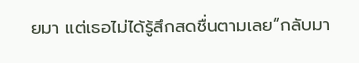ยมา แต่เธอไม่ได้รู้สึกสดชื่นตามเลย“กลับมา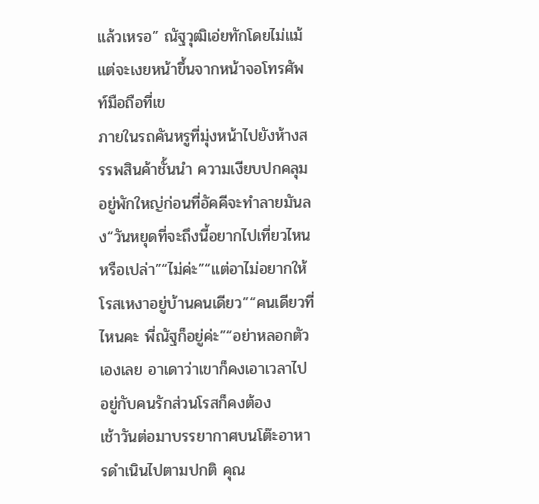แล้วเหรอ” ณัฐวุฒิเอ่ยทักโดยไม่แม้แต่จะเงยหน้าขึ้นจากหน้าจอโทรศัพท์มือถือที่เข
ภายในรถคันหรูที่มุ่งหน้าไปยังห้างสรรพสินค้าชั้นนำ ความเงียบปกคลุมอยู่พักใหญ่ก่อนที่อัคคีจะทำลายมันลง“วันหยุดที่จะถึงนี้อยากไปเที่ยวไหนหรือเปล่า”“ไม่ค่ะ”“แต่อาไม่อยากให้โรสเหงาอยู่บ้านคนเดียว”“คนเดียวที่ไหนคะ พี่ณัฐก็อยู่ค่ะ”“อย่าหลอกตัวเองเลย อาเดาว่าเขาก็คงเอาเวลาไปอยู่กับคนรักส่วนโรสก็คงต้อง
เช้าวันต่อมาบรรยากาศบนโต๊ะอาหารดำเนินไปตามปกติ คุณ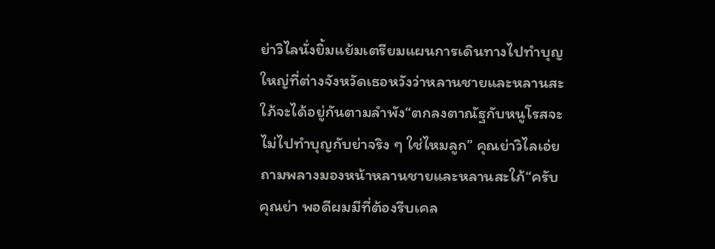ย่าวิไลนั่งยิ้มแย้มเตรียมแผนการเดินทางไปทำบุญใหญ่ที่ต่างจังหวัดเธอหวังว่าหลานชายและหลานสะใภ้จะได้อยู่กันตามลำพัง“ตกลงตาณัฐกับหนูโรสจะไม่ไปทำบุญกับย่าจริง ๆ ใช่ไหมลูก” คุณย่าวิไลเอ่ยถามพลางมองหน้าหลานชายและหลานสะใภ้“ครับคุณย่า พอดีผมมีที่ต้องรีบเคล